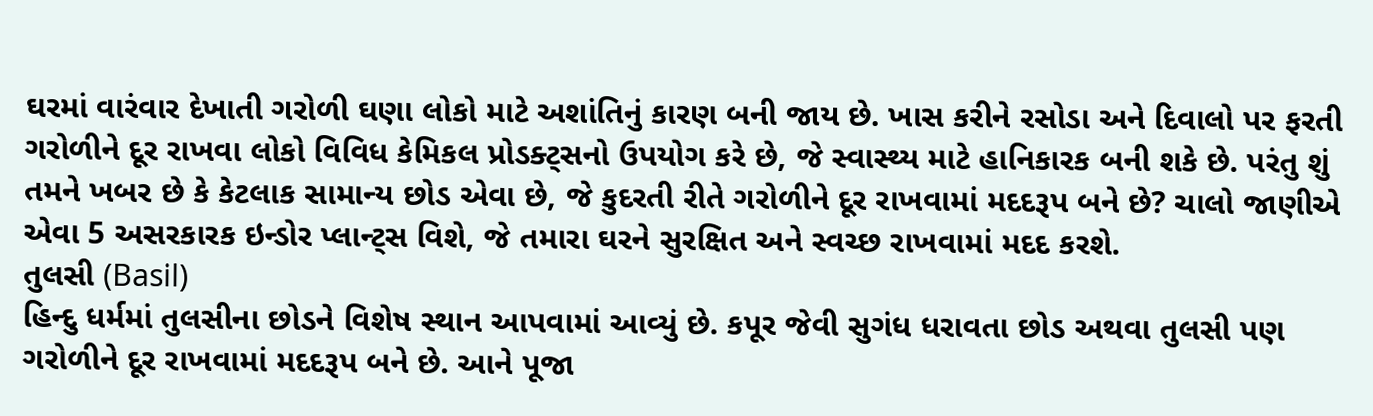ઘરમાં વારંવાર દેખાતી ગરોળી ઘણા લોકો માટે અશાંતિનું કારણ બની જાય છે. ખાસ કરીને રસોડા અને દિવાલો પર ફરતી ગરોળીને દૂર રાખવા લોકો વિવિધ કેમિકલ પ્રોડક્ટ્સનો ઉપયોગ કરે છે, જે સ્વાસ્થ્ય માટે હાનિકારક બની શકે છે. પરંતુ શું તમને ખબર છે કે કેટલાક સામાન્ય છોડ એવા છે, જે કુદરતી રીતે ગરોળીને દૂર રાખવામાં મદદરૂપ બને છે? ચાલો જાણીએ એવા 5 અસરકારક ઇન્ડોર પ્લાન્ટ્સ વિશે, જે તમારા ઘરને સુરક્ષિત અને સ્વચ્છ રાખવામાં મદદ કરશે.
તુલસી (Basil)
હિન્દુ ધર્મમાં તુલસીના છોડને વિશેષ સ્થાન આપવામાં આવ્યું છે. કપૂર જેવી સુગંધ ધરાવતા છોડ અથવા તુલસી પણ ગરોળીને દૂર રાખવામાં મદદરૂપ બને છે. આને પૂજા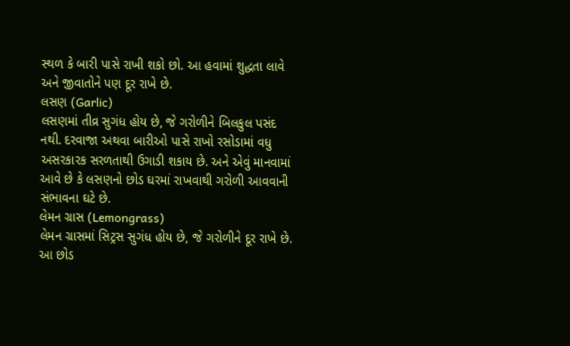સ્થળ કે બારી પાસે રાખી શકો છો. આ હવામાં શુદ્ધતા લાવે અને જીવાતોને પણ દૂર રાખે છે.
લસણ (Garlic)
લસણમાં તીવ્ર સુગંધ હોય છે, જે ગરોળીને બિલકુલ પસંદ નથી. દરવાજા અથવા બારીઓ પાસે રાખો રસોડામાં વધુ અસરકારક સરળતાથી ઉગાડી શકાય છે. અને એવું માનવામાં આવે છે કે લસણનો છોડ ઘરમાં રાખવાથી ગરોળી આવવાની સંભાવના ઘટે છે.
લેમન ગ્રાસ (Lemongrass)
લેમન ગ્રાસમાં સિટ્રસ સુગંધ હોય છે, જે ગરોળીને દૂર રાખે છે. આ છોડ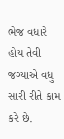ભેજ વધારે હોય તેવી જગ્યાએ વધુ સારી રીતે કામ કરે છે.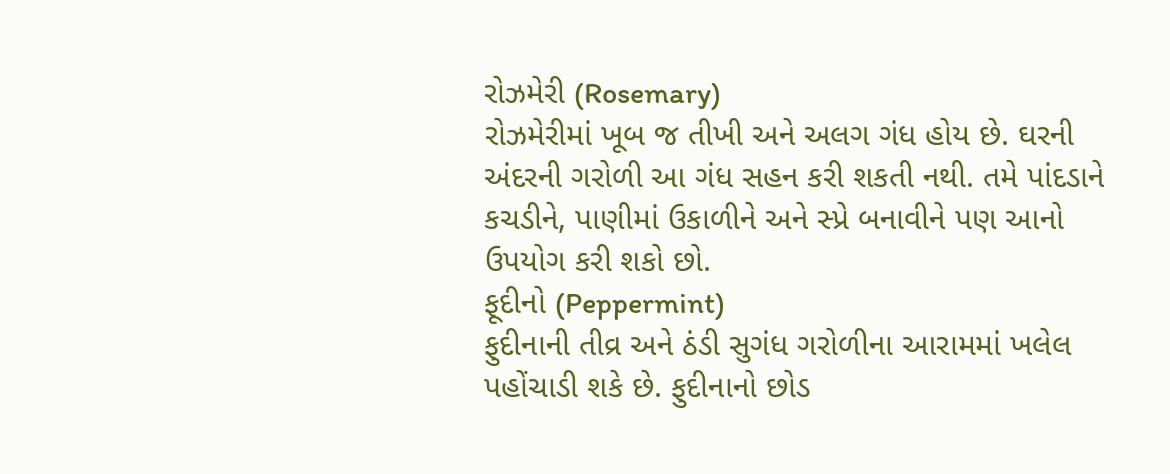રોઝમેરી (Rosemary)
રોઝમેરીમાં ખૂબ જ તીખી અને અલગ ગંધ હોય છે. ઘરની અંદરની ગરોળી આ ગંધ સહન કરી શકતી નથી. તમે પાંદડાને કચડીને, પાણીમાં ઉકાળીને અને સ્પ્રે બનાવીને પણ આનો ઉપયોગ કરી શકો છો.
ફૂદીનો (Peppermint)
ફુદીનાની તીવ્ર અને ઠંડી સુગંધ ગરોળીના આરામમાં ખલેલ પહોંચાડી શકે છે. ફુદીનાનો છોડ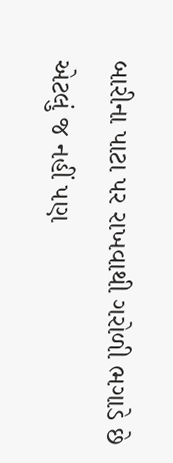બારીના પાટા પર રાખવાથી ગરોળી ભગાડે છે એટલું જ નહીં પણ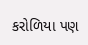કરોળિયા પણ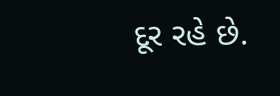દૂર રહે છે.